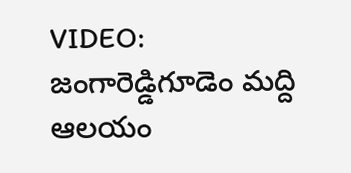VIDEO: జంగారెడ్డిగూడెం మద్ది ఆలయం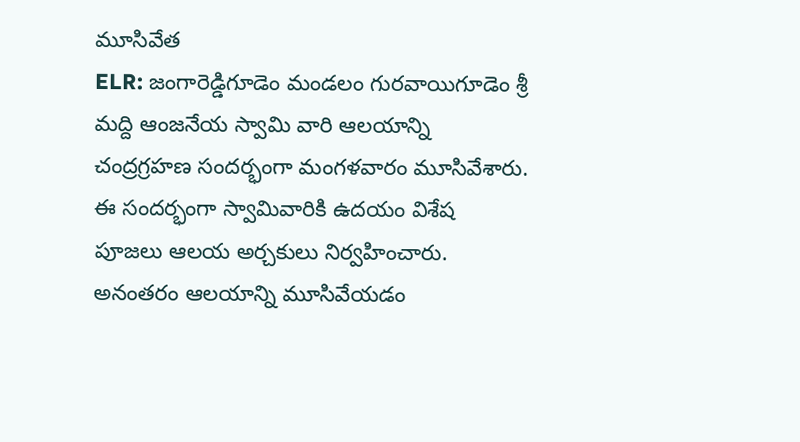మూసివేత
ELR: జంగారెడ్డిగూడెం మండలం గురవాయిగూడెం శ్రీ మద్ది ఆంజనేయ స్వామి వారి ఆలయాన్ని చంద్రగ్రహణ సందర్భంగా మంగళవారం మూసివేశారు. ఈ సందర్భంగా స్వామివారికి ఉదయం విశేష పూజలు ఆలయ అర్చకులు నిర్వహించారు. అనంతరం ఆలయాన్ని మూసివేయడం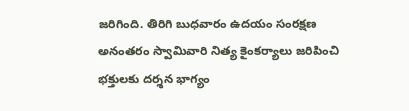జరిగింది. తిరిగి బుధవారం ఉదయం సంరక్షణ అనంతరం స్వామివారి నిత్య కైంకర్యాలు జరిపించి భక్తులకు దర్శన భాగ్యం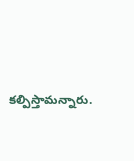కల్పిస్తామన్నారు.